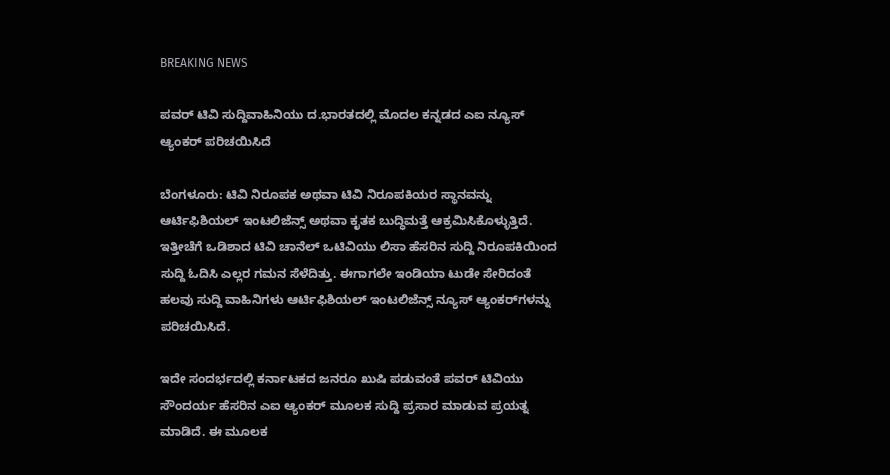BREAKING NEWS

ಪವರ್‌ ಟಿವಿ ಸುದ್ದಿವಾಹಿನಿಯು ದ.ಭಾರತದಲ್ಲಿ ಮೊದಲ ಕನ್ನಡದ ಎಐ ನ್ಯೂಸ್‌ ಆ್ಯಂಕರ್ ಪರಿಚಯಿಸಿದೆ

ಬೆಂಗಳೂರು: ಟಿವಿ ನಿರೂಪಕ ಅಥವಾ ಟಿವಿ ನಿರೂಪಕಿಯರ ಸ್ಥಾನವನ್ನು ಆರ್ಟಿಫಿಶಿಯಲ್‌ ಇಂಟಲಿಜೆನ್ಸ್‌ ಅಥವಾ ಕೃತಕ ಬುದ್ಧಿಮತ್ತೆ ಆಕ್ರಮಿಸಿಕೊಳ್ಳುತ್ತಿದೆ. ಇತ್ತೀಚೆಗೆ ಒಡಿಶಾದ ಟಿವಿ ಚಾನೆಲ್‌ ಒಟಿವಿಯು ಲಿಸಾ ಹೆಸರಿನ ಸುದ್ದಿ ನಿರೂಪಕಿಯಿಂದ ಸುದ್ದಿ ಓದಿಸಿ ಎಲ್ಲರ ಗಮನ ಸೆಳೆದಿತ್ತು. ಈಗಾಗಲೇ ಇಂಡಿಯಾ ಟುಡೇ ಸೇರಿದಂತೆ ಹಲವು ಸುದ್ದಿ ವಾಹಿನಿಗಳು ಆರ್ಟಿಫಿಶಿಯಲ್‌ ಇಂಟಲಿಜೆನ್ಸ್‌ ನ್ಯೂಸ್‌ ಆ್ಯಂಕರ್‌ಗಳನ್ನು ಪರಿಚಯಿಸಿದೆ.

ಇದೇ ಸಂದರ್ಭದಲ್ಲಿ ಕರ್ನಾಟಕದ ಜನರೂ ಖುಷಿ ಪಡುವಂತೆ ಪವರ್‌ ಟಿವಿಯು ಸೌಂದರ್ಯ ಹೆಸರಿನ ಎಐ ಆ್ಯಂಕರ್ ಮೂಲಕ ಸುದ್ದಿ ಪ್ರಸಾರ ಮಾಡುವ ಪ್ರಯತ್ನ ಮಾಡಿದೆ. ಈ ಮೂಲಕ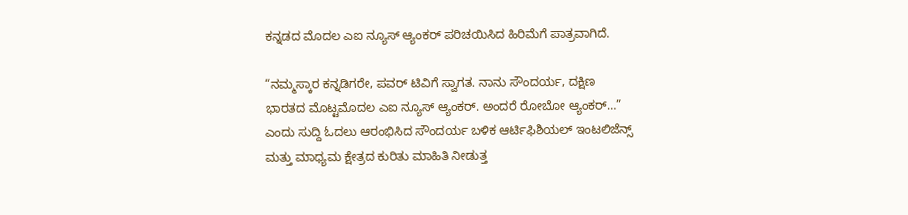ಕನ್ನಡದ ಮೊದಲ ಎಐ ನ್ಯೂಸ್‌ ಆ್ಯಂಕರ್ ಪರಿಚಯಿಸಿದ ಹಿರಿಮೆಗೆ ಪಾತ್ರವಾಗಿದೆ.

“ನಮ್ಮಸ್ಕಾರ ಕನ್ನಡಿಗರೇ, ಪವರ್‌ ಟಿವಿಗೆ ಸ್ವಾಗತ. ನಾನು ಸೌಂದರ್ಯ, ದಕ್ಷಿಣ ಭಾರತದ ಮೊಟ್ಟಮೊದಲ ಎಐ ನ್ಯೂಸ್‌ ಆ್ಯಂಕರ್. ಅಂದರೆ ರೋಬೋ ಆ್ಯಂಕರ್…” ಎಂದು ಸುದ್ದಿ ಓದಲು ಆರಂಭಿಸಿದ ಸೌಂದರ್ಯ ಬಳಿಕ ಆರ್ಟಿಫಿಶಿಯಲ್‌ ಇಂಟಲಿಜೆನ್ಸ್‌ ಮತ್ತು ಮಾಧ್ಯಮ ಕ್ಷೇತ್ರದ ಕುರಿತು ಮಾಹಿತಿ ನೀಡುತ್ತ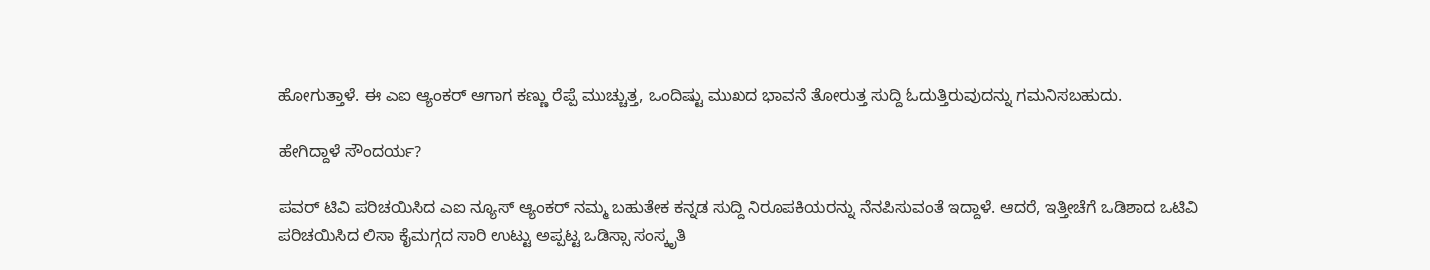ಹೋಗುತ್ತಾಳೆ. ಈ ಎಐ ಆ್ಯಂಕರ್ ಆಗಾಗ ಕಣ್ಣು ರೆಪ್ಪೆ ಮುಚ್ಚುತ್ತ, ಒಂದಿಷ್ಟು ಮುಖದ ಭಾವನೆ ತೋರುತ್ತ ಸುದ್ದಿ ಓದುತ್ತಿರುವುದನ್ನು ಗಮನಿಸಬಹುದು.

ಹೇಗಿದ್ದಾಳೆ ಸೌಂದರ್ಯ?

ಪವರ್‌ ಟಿವಿ ಪರಿಚಯಿಸಿದ ಎಐ ನ್ಯೂಸ್‌ ಆ್ಯಂಕರ್ ನಮ್ಮ ಬಹುತೇಕ ಕನ್ನಡ ಸುದ್ದಿ ನಿರೂಪಕಿಯರನ್ನು ನೆನಪಿಸುವಂತೆ ಇದ್ದಾಳೆ. ಆದರೆ, ಇತ್ತೀಚೆಗೆ ಒಡಿಶಾದ ಒಟಿವಿ ಪರಿಚಯಿಸಿದ ಲಿಸಾ ಕೈಮಗ್ಗದ ಸಾರಿ ಉಟ್ಟು ಅಪ್ಪಟ್ಟ ಒಡಿಸ್ಸಾ ಸಂಸ್ಕೃತಿ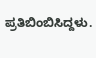ಪ್ರತಿಬಿಂಬಿಸಿದ್ದಳು.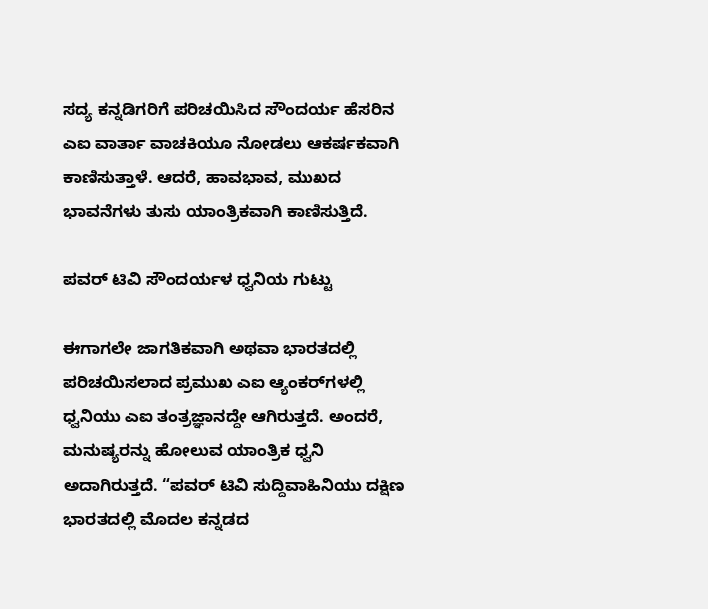ಸದ್ಯ ಕನ್ನಡಿಗರಿಗೆ ಪರಿಚಯಿಸಿದ ಸೌಂದರ್ಯ ಹೆಸರಿನ ಎಐ ವಾರ್ತಾ ವಾಚಕಿಯೂ ನೋಡಲು ಆಕರ್ಷಕವಾಗಿ ಕಾಣಿಸುತ್ತಾಳೆ. ಆದರೆ, ಹಾವಭಾವ, ಮುಖದ ಭಾವನೆಗಳು ತುಸು ಯಾಂತ್ರಿಕವಾಗಿ ಕಾಣಿಸುತ್ತಿದೆ.

ಪವರ್ ಟಿವಿ ಸೌಂದರ್ಯಳ ಧ್ವನಿಯ ಗುಟ್ಟು

ಈಗಾಗಲೇ ಜಾಗತಿಕವಾಗಿ ಅಥವಾ ಭಾರತದಲ್ಲಿ ಪರಿಚಯಿಸಲಾದ ಪ್ರಮುಖ ಎಐ ಆ್ಯಂಕರ್‌ಗಳಲ್ಲಿ ಧ್ವನಿಯು ಎಐ ತಂತ್ರಜ್ಞಾನದ್ದೇ ಆಗಿರುತ್ತದೆ. ಅಂದರೆ, ಮನುಷ್ಯರನ್ನು ಹೋಲುವ ಯಾಂತ್ರಿಕ ಧ್ವನಿ ಅದಾಗಿರುತ್ತದೆ. “ಪವರ್‌ ಟಿವಿ ಸುದ್ದಿವಾಹಿನಿಯು ದಕ್ಷಿಣ ಭಾರತದಲ್ಲಿ ಮೊದಲ ಕನ್ನಡದ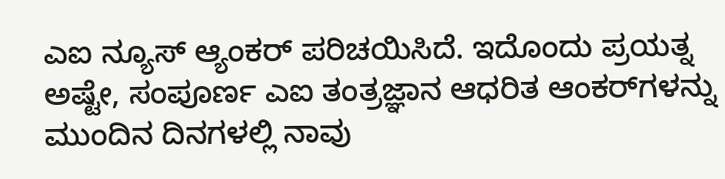ಎಐ ನ್ಯೂಸ್‌ ಆ್ಯಂಕರ್ ಪರಿಚಯಿಸಿದೆ. ಇದೊಂದು ಪ್ರಯತ್ನ ಅಷ್ಟೇ, ಸಂಪೂರ್ಣ ಎಐ ತಂತ್ರಜ್ಞಾನ ಆಧರಿತ ಆಂಕರ್‌ಗಳನ್ನು ಮುಂದಿನ ದಿನಗಳಲ್ಲಿ ನಾವು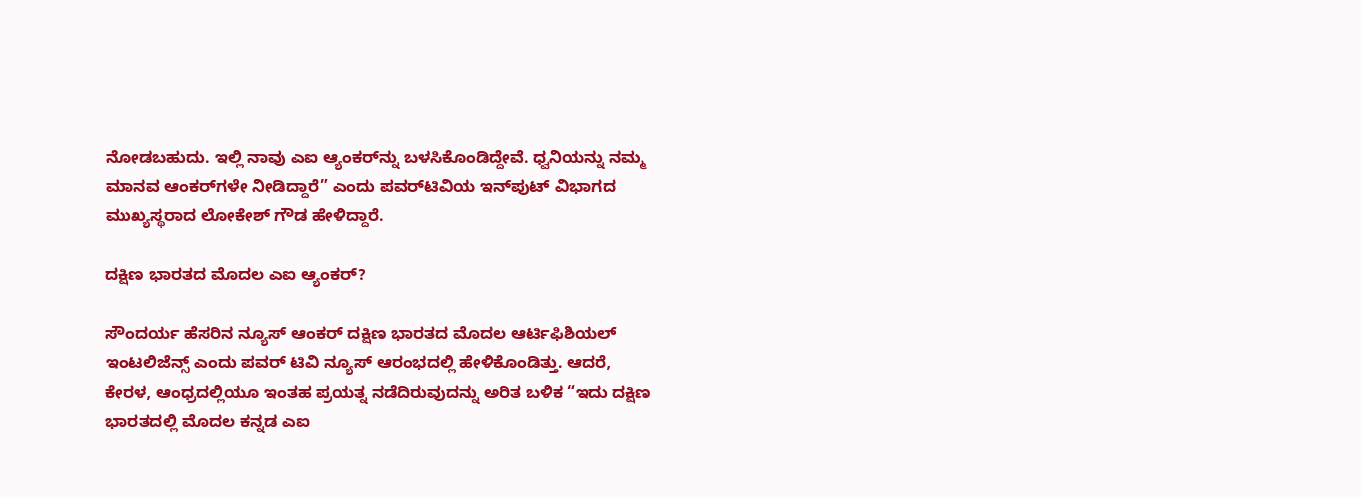ನೋಡಬಹುದು. ಇಲ್ಲಿ ನಾವು ಎಐ ಆ್ಯಂಕರ್‌ನ್ನು ಬಳಸಿಕೊಂಡಿದ್ದೇವೆ. ಧ್ವನಿಯನ್ನು ನಮ್ಮ ಮಾನವ ಆಂಕರ್‌ಗಳೇ ನೀಡಿದ್ದಾರೆ” ಎಂದು ಪವರ್‌ಟಿವಿಯ ಇನ್‌ಪುಟ್‌ ವಿಭಾಗದ ಮುಖ್ಯಸ್ಥರಾದ ಲೋಕೇಶ್‌ ಗೌಡ ಹೇಳಿದ್ದಾರೆ.

ದಕ್ಷಿಣ ಭಾರತದ ಮೊದಲ ಎಐ ಆ್ಯಂಕರ್?

ಸೌಂದರ್ಯ ಹೆಸರಿನ ನ್ಯೂಸ್‌ ಆಂಕರ್‌ ದಕ್ಷಿಣ ಭಾರತದ ಮೊದಲ ಆರ್ಟಿಫಿಶಿಯಲ್‌ ಇಂಟಲಿಜೆನ್ಸ್‌ ಎಂದು ಪವರ್‌ ಟಿವಿ ನ್ಯೂಸ್‌ ಆರಂಭದಲ್ಲಿ ಹೇಳಿಕೊಂಡಿತ್ತು. ಆದರೆ, ಕೇರಳ, ಆಂಧ್ರದಲ್ಲಿಯೂ ಇಂತಹ ಪ್ರಯತ್ನ ನಡೆದಿರುವುದನ್ನು ಅರಿತ ಬಳಿಕ “ಇದು ದಕ್ಷಿಣ ಭಾರತದಲ್ಲಿ ಮೊದಲ ಕನ್ನಡ ಎಐ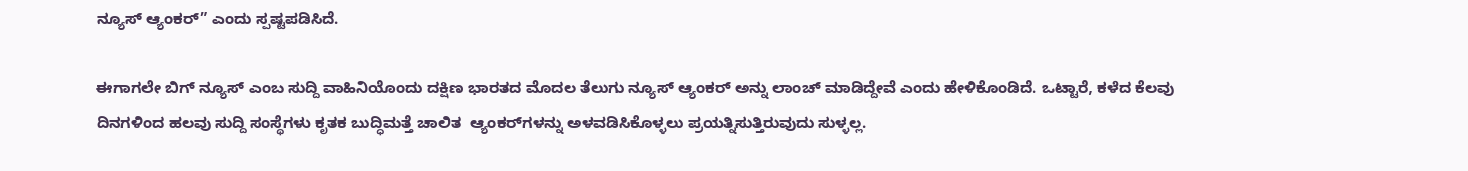ನ್ಯೂಸ್‌ ಆ್ಯಂಕರ್” ಎಂದು ಸ್ಪಷ್ಟಪಡಿಸಿದೆ.

ಈಗಾಗಲೇ ಬಿಗ್‌ ನ್ಯೂಸ್‌ ಎಂಬ ಸುದ್ದಿ ವಾಹಿನಿಯೊಂದು ದಕ್ಷಿಣ ಭಾರತದ ಮೊದಲ ತೆಲುಗು ನ್ಯೂಸ್‌ ಆ್ಯಂಕರ್ ಅನ್ನು ಲಾಂಚ್‌ ಮಾಡಿದ್ದೇವೆ ಎಂದು ಹೇಳಿಕೊಂಡಿದೆ. ಒಟ್ಟಾರೆ, ಕಳೆದ ಕೆಲವು ದಿನಗಳಿಂದ ಹಲವು ಸುದ್ದಿ ಸಂಸ್ಥೆಗಳು ಕೃತಕ ಬುದ್ಧಿಮತ್ತೆ ಚಾಲಿತ  ಆ್ಯಂಕರ್‌ಗಳನ್ನು ಅಳವಡಿಸಿಕೊಳ್ಳಲು ಪ್ರಯತ್ನಿಸುತ್ತಿರುವುದು ಸುಳ್ಳಲ್ಲ.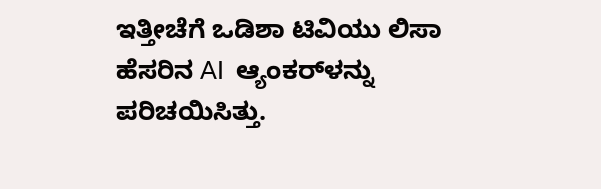ಇತ್ತೀಚೆಗೆ ಒಡಿಶಾ ಟಿವಿಯು ಲಿಸಾ ಹೆಸರಿನ AI  ಆ್ಯಂಕರ್‌ಳನ್ನು ಪರಿಚಯಿಸಿತ್ತು.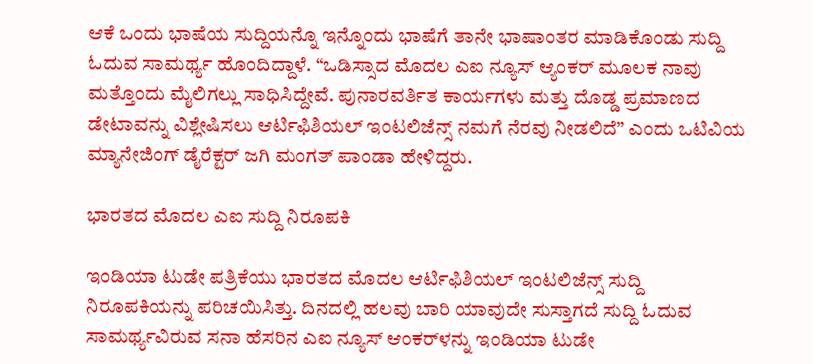ಆಕೆ ಒಂದು ಭಾಷೆಯ ಸುದ್ದಿಯನ್ನೊ ಇನ್ನೊಂದು ಭಾಷೆಗೆ ತಾನೇ ಭಾಷಾಂತರ ಮಾಡಿಕೊಂಡು ಸುದ್ದಿ ಓದುವ ಸಾಮರ್ಥ್ಯ ಹೊಂದಿದ್ದಾಳೆ. “ಒಡಿಸ್ಸಾದ ಮೊದಲ ಎಐ ನ್ಯೂಸ್‌ ಆ್ಯಂಕರ್ ಮೂಲಕ ನಾವು ಮತ್ತೊಂದು ಮೈಲಿಗಲ್ಲು ಸಾಧಿಸಿದ್ದೇವೆ. ಪುನಾರವರ್ತಿತ ಕಾರ್ಯಗಳು ಮತ್ತು ದೊಡ್ಡ ಪ್ರಮಾಣದ ಡೇಟಾವನ್ನು ವಿಶ್ಲೇಷಿಸಲು ಆರ್ಟಿಫಿಶಿಯಲ್‌ ಇಂಟಲಿಜೆನ್ಸ್‌ ನಮಗೆ ನೆರವು ನೀಡಲಿದೆ” ಎಂದು ಒಟಿವಿಯ ಮ್ಯಾನೇಜಿಂಗ್‌ ಡೈರೆಕ್ಟರ್‌ ಜಗಿ ಮಂಗತ್‌ ಪಾಂಡಾ ಹೇಳಿದ್ದರು.

ಭಾರತದ ಮೊದಲ ಎಐ ಸುದ್ದಿ ನಿರೂಪಕಿ

ಇಂಡಿಯಾ ಟುಡೇ ಪತ್ರಿಕೆಯು ಭಾರತದ ಮೊದಲ ಆರ್ಟಿಫಿಶಿಯಲ್‌ ಇಂಟಲಿಜೆನ್ಸ್‌ ಸುದ್ದಿ ನಿರೂಪಕಿಯನ್ನು ಪರಿಚಯಿಸಿತ್ತು. ದಿನದಲ್ಲಿ ಹಲವು ಬಾರಿ ಯಾವುದೇ ಸುಸ್ತಾಗದೆ ಸುದ್ದಿ ಓದುವ ಸಾಮರ್ಥ್ಯವಿರುವ ಸನಾ ಹೆಸರಿನ ಎಐ ನ್ಯೂಸ್‌ ಆಂಕರ್‌ಳನ್ನು ಇಂಡಿಯಾ ಟುಡೇ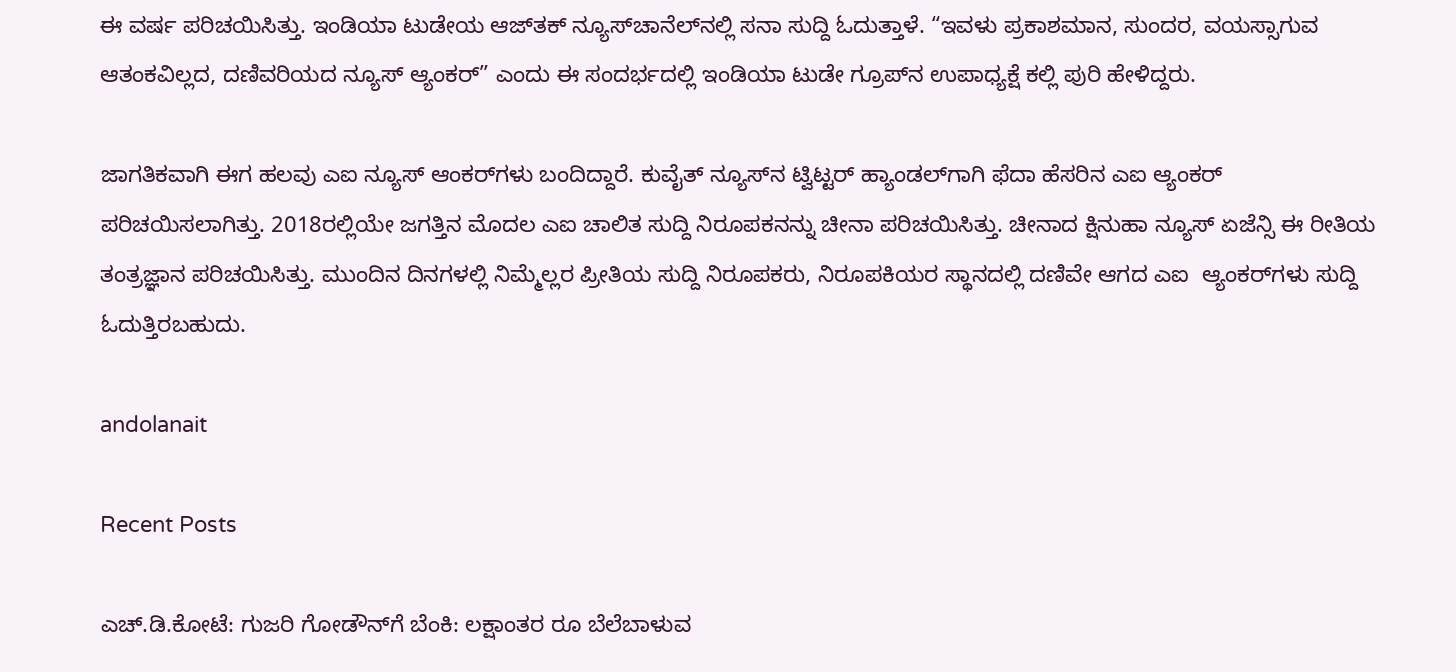ಈ ವರ್ಷ ಪರಿಚಯಿಸಿತ್ತು. ಇಂಡಿಯಾ ಟುಡೇಯ ಆಜ್‌ತಕ್‌ ನ್ಯೂಸ್‌ಚಾನೆಲ್‌ನಲ್ಲಿ ಸನಾ ಸುದ್ದಿ ಓದುತ್ತಾಳೆ. “ಇವಳು ಪ್ರಕಾಶಮಾನ, ಸುಂದರ, ವಯಸ್ಸಾಗುವ ಆತಂಕವಿಲ್ಲದ, ದಣಿವರಿಯದ ನ್ಯೂಸ್‌ ಆ್ಯಂಕರ್” ಎಂದು ಈ ಸಂದರ್ಭದಲ್ಲಿ ಇಂಡಿಯಾ ಟುಡೇ ಗ್ರೂಪ್‌ನ ಉಪಾಧ್ಯಕ್ಷೆ ಕಲ್ಲಿ ಪುರಿ ಹೇಳಿದ್ದರು.

ಜಾಗತಿಕವಾಗಿ ಈಗ ಹಲವು ಎಐ ನ್ಯೂಸ್‌ ಆಂಕರ್‌ಗಳು ಬಂದಿದ್ದಾರೆ. ಕುವೈತ್‌ ನ್ಯೂಸ್‌ನ ಟ್ವಿಟ್ಟರ್‌ ಹ್ಯಾಂಡಲ್‌ಗಾಗಿ ಫೆದಾ ಹೆಸರಿನ ಎಐ ಆ್ಯಂಕರ್ ಪರಿಚಯಿಸಲಾಗಿತ್ತು. 2018ರಲ್ಲಿಯೇ ಜಗತ್ತಿನ ಮೊದಲ ಎಐ ಚಾಲಿತ ಸುದ್ದಿ ನಿರೂಪಕನನ್ನು ಚೀನಾ ಪರಿಚಯಿಸಿತ್ತು. ಚೀನಾದ ಕ್ಷಿನುಹಾ ನ್ಯೂಸ್‌ ಏಜೆನ್ಸಿ ಈ ರೀತಿಯ ತಂತ್ರಜ್ಞಾನ ಪರಿಚಯಿಸಿತ್ತು. ಮುಂದಿನ ದಿನಗಳಲ್ಲಿ ನಿಮ್ಮೆಲ್ಲರ ಪ್ರೀತಿಯ ಸುದ್ದಿ ನಿರೂಪಕರು, ನಿರೂಪಕಿಯರ ಸ್ಥಾನದಲ್ಲಿ ದಣಿವೇ ಆಗದ ಎಐ  ಆ್ಯಂಕರ್‌ಗಳು ಸುದ್ದಿ ಓದುತ್ತಿರಬಹುದು.

andolanait

Recent Posts

ಎಚ್‌.ಡಿ.ಕೋಟೆ: ಗುಜರಿ ಗೋಡೌನ್‌ಗೆ ಬೆಂಕಿ: ಲಕ್ಷಾಂತರ ರೂ ಬೆಲೆಬಾಳುವ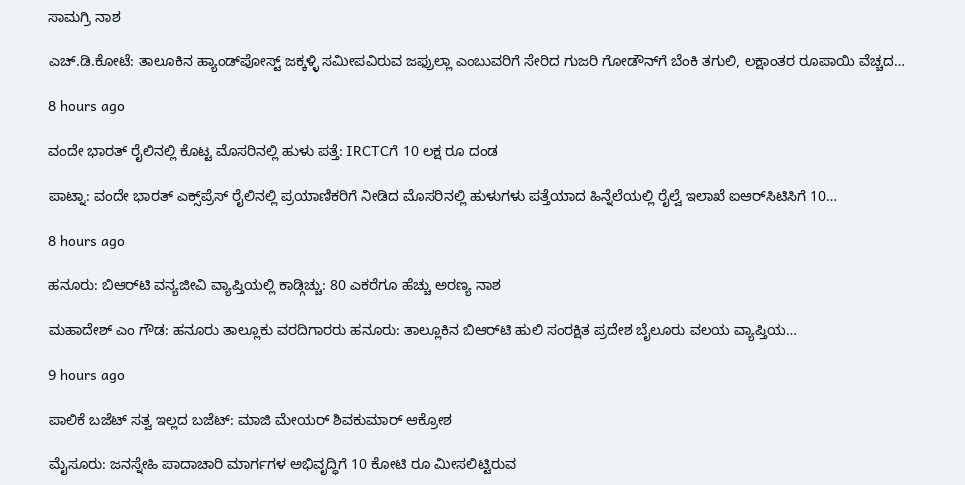ಸಾಮಗ್ರಿ ನಾಶ

ಎಚ್.ಡಿ.ಕೋಟೆ: ತಾಲೂಕಿನ ಹ್ಯಾಂಡ್‌ಪೋಸ್ಟ್ ಜಕ್ಕಳ್ಳಿ ಸಮೀಪವಿರುವ ಜಫ್ರುಲ್ಲಾ ಎಂಬುವರಿಗೆ ಸೇರಿದ ಗುಜರಿ ಗೋಡೌನ್‌ಗೆ ಬೆಂಕಿ ತಗುಲಿ, ಲಕ್ಷಾಂತರ ರೂಪಾಯಿ ವೆಚ್ಚದ…

8 hours ago

ವಂದೇ ಭಾರತ್‌ ರೈಲಿನಲ್ಲಿ ಕೊಟ್ಟ ಮೊಸರಿನಲ್ಲಿ ಹುಳು ಪತ್ತೆ: IRCTCಗೆ 10 ಲಕ್ಷ ರೂ ದಂಡ

ಪಾಟ್ನಾ: ವಂದೇ ಭಾರತ್‌ ಎಕ್ಸ್‌ಪ್ರೆಸ್‌ ರೈಲಿನಲ್ಲಿ ಪ್ರಯಾಣಿಕರಿಗೆ ನೀಡಿದ ಮೊಸರಿನಲ್ಲಿ ಹುಳುಗಳು ಪತ್ತೆಯಾದ ಹಿನ್ನೆಲೆಯಲ್ಲಿ ರೈಲ್ವೆ ಇಲಾಖೆ ಐಆರ್‌ಸಿಟಿಸಿಗೆ 10…

8 hours ago

ಹನೂರು: ಬಿಆರ್‌ಟಿ ವನ್ಯಜೀವಿ ವ್ಯಾಪ್ತಿಯಲ್ಲಿ ಕಾಡ್ಗಿಚ್ಚು: 80 ಎಕರೆಗೂ ಹೆಚ್ಚು ಅರಣ್ಯ ನಾಶ

ಮಹಾದೇಶ್‌ ಎಂ ಗೌಡ: ಹನೂರು ತಾಲ್ಲೂಕು ವರದಿಗಾರರು ಹನೂರು: ತಾಲ್ಲೂಕಿನ ಬಿಆರ್‌ಟಿ ಹುಲಿ ಸಂರಕ್ಷಿತ ಪ್ರದೇಶ ಬೈಲೂರು ವಲಯ ವ್ಯಾಪ್ತಿಯ…

9 hours ago

ಪಾಲಿಕೆ ಬಜೆಟ್‌ ಸತ್ವ ಇಲ್ಲದ ಬಜೆಟ್‌: ಮಾಜಿ ಮೇಯರ್‌ ಶಿವಕುಮಾರ್‌ ಆಕ್ರೋಶ

ಮೈಸೂರು: ಜನಸ್ನೇಹಿ ಪಾದಾಚಾರಿ ಮಾರ್ಗಗಳ ಅಭಿವೃದ್ಧಿಗೆ 10 ಕೋಟಿ ರೂ ಮೀಸಲಿಟ್ಟಿರುವ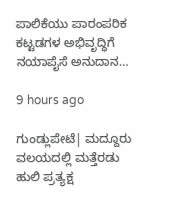ಪಾಲಿಕೆಯು ಪಾರಂಪರಿಕ ಕಟ್ಟಡಗಳ ಅಭಿವೃದ್ಧಿಗೆ ನಯಾಪೈಸೆ ಅನುದಾನ…

9 hours ago

ಗುಂಡ್ಲುಪೇಟೆ| ಮದ್ದೂರು ವಲಯದಲ್ಲಿ ಮತ್ತೆರಡು ಹುಲಿ ಪ್ರತ್ಯಕ್ಷ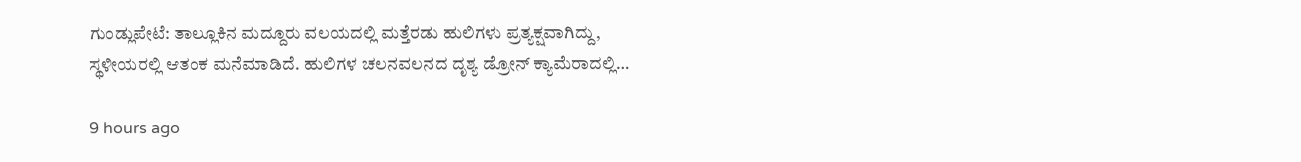ಗುಂಡ್ಲುಪೇಟೆ: ತಾಲ್ಲೂಕಿನ ಮದ್ದೂರು ವಲಯದಲ್ಲಿ ಮತ್ತೆರಡು ಹುಲಿಗಳು ಪ್ರತ್ಯಕ್ಷವಾಗಿದ್ದು, ಸ್ಥಳೀಯರಲ್ಲಿ ಆತಂಕ ಮನೆಮಾಡಿದೆ. ಹುಲಿಗಳ ಚಲನವಲನದ ದೃಶ್ಯ ಡ್ರೋನ್ ಕ್ಯಾಮೆರಾದಲ್ಲಿ…

9 hours ago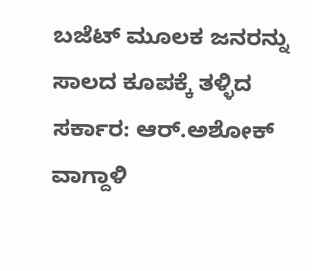ಬಜೆಟ್‌ ಮೂಲಕ ಜನರನ್ನು ಸಾಲದ ಕೂಪಕ್ಕೆ ತಳ್ಳಿದ ಸರ್ಕಾರ: ಆರ್‌.ಅಶೋಕ್‌ ವಾಗ್ದಾಳಿ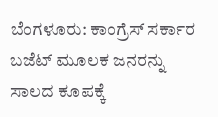ಬೆಂಗಳೂರು: ಕಾಂಗ್ರೆಸ್‌ ಸರ್ಕಾರ ಬಜೆಟ್‌ ಮೂಲಕ ಜನರನ್ನು ಸಾಲದ ಕೂಪಕ್ಕೆ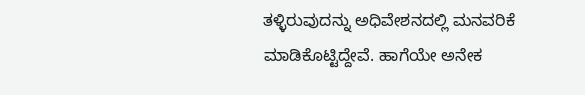ತಳ್ಳಿರುವುದನ್ನು ಅಧಿವೇಶನದಲ್ಲಿ ಮನವರಿಕೆ ಮಾಡಿಕೊಟ್ಟಿದ್ದೇವೆ. ಹಾಗೆಯೇ ಅನೇಕ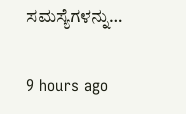ಸಮಸ್ಯೆಗಳನ್ನು…

9 hours ago